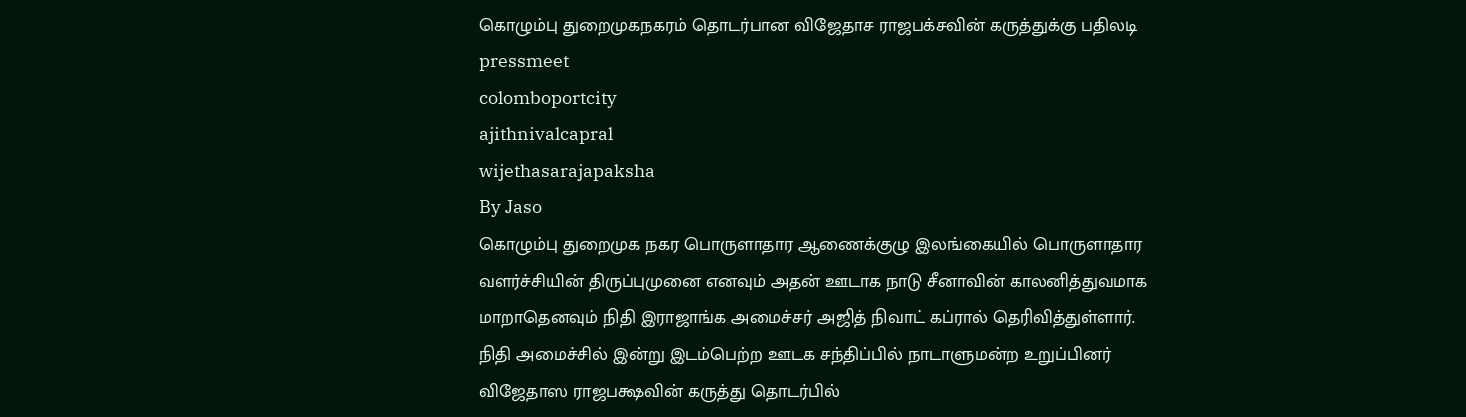கொழும்பு துறைமுகநகரம் தொடர்பான விஜேதாச ராஜபக்சவின் கருத்துக்கு பதிலடி
pressmeet
colomboportcity
ajithnivalcapral
wijethasarajapaksha
By Jaso
கொழும்பு துறைமுக நகர பொருளாதார ஆணைக்குழு இலங்கையில் பொருளாதார வளர்ச்சியின் திருப்புமுனை எனவும் அதன் ஊடாக நாடு சீனாவின் காலனித்துவமாக மாறாதெனவும் நிதி இராஜாங்க அமைச்சர் அஜித் நிவாட் கப்ரால் தெரிவித்துள்ளார்.
நிதி அமைச்சில் இன்று இடம்பெற்ற ஊடக சந்திப்பில் நாடாளுமன்ற உறுப்பினர் விஜேதாஸ ராஜபக்ஷவின் கருத்து தொடர்பில்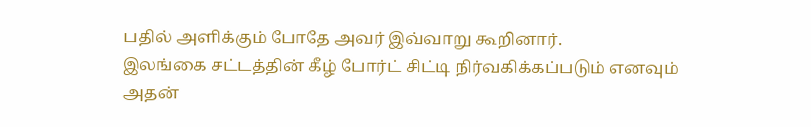பதில் அளிக்கும் போதே அவர் இவ்வாறு கூறினார்.
இலங்கை சட்டத்தின் கீழ் போர்ட் சிட்டி நிர்வகிக்கப்படும் எனவும் அதன்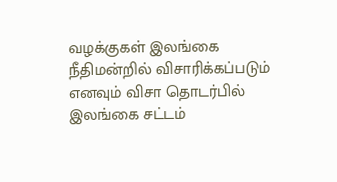வழக்குகள் இலங்கை நீதிமன்றில் விசாரிக்கப்படும் எனவும் விசா தொடர்பில் இலங்கை சட்டம்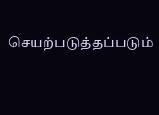செயற்படுத்தப்படும்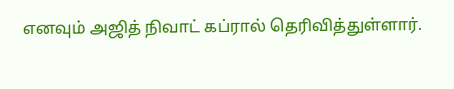எனவும் அஜித் நிவாட் கப்ரால் தெரிவித்துள்ளார்.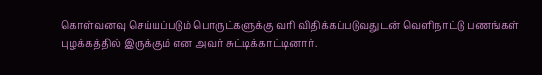கொள்வனவு செய்யப்படும் பொருட்களுக்கு வரி விதிக்கப்படுவதுடன் வௌிநாட்டு பணங்கள் புழக்கத்தில் இருக்கும் என அவர் சுட்டிக்காட்டினார்.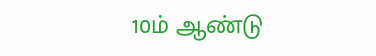10ம் ஆண்டு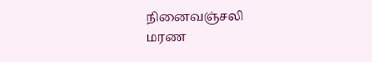நினைவஞ்சலி
மரண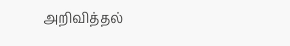அறிவித்தல்